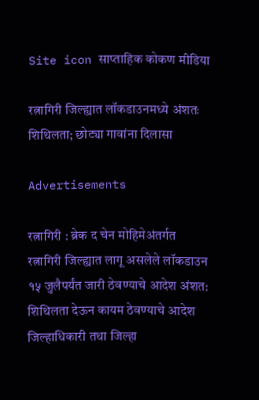Site icon साप्ताहिक कोकण मीडिया

रत्नागिरी जिल्ह्यात लॉकडाउनमध्ये अंशतः शिथिलता; छोट्या गावांना दिलासा

Advertisements

रत्नागिरी : ब्रेक द चेन मोहिमेअंतर्गत रत्नागिरी जिल्ह्यात लागू असलेले लॉकडाउन १५ जुलैपर्यंत जारी ठेवण्याचे आदेश अंशत: शिथिलता देऊन कायम ठेवण्‍याचे आदेश जिल्हाधिकारी तथा जिल्हा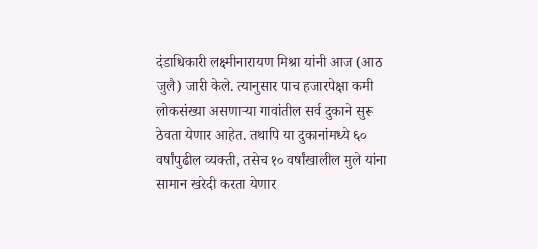दंडाधिकारी लक्ष्मीनारायण मिश्रा यांनी आज (आठ जुलै) जारी केले. त्यानुसार पाच हजारपेक्षा कमी लोकसंख्या असणाऱ्या गावांतील सर्व दुकाने सुरू ठेवता येणार आहेत. तथापि या दुकानांमध्ये ६० वर्षांपुढील व्यक्ती, तसेच १० वर्षांखालील मुले यांना सामान खरेदी करता येणार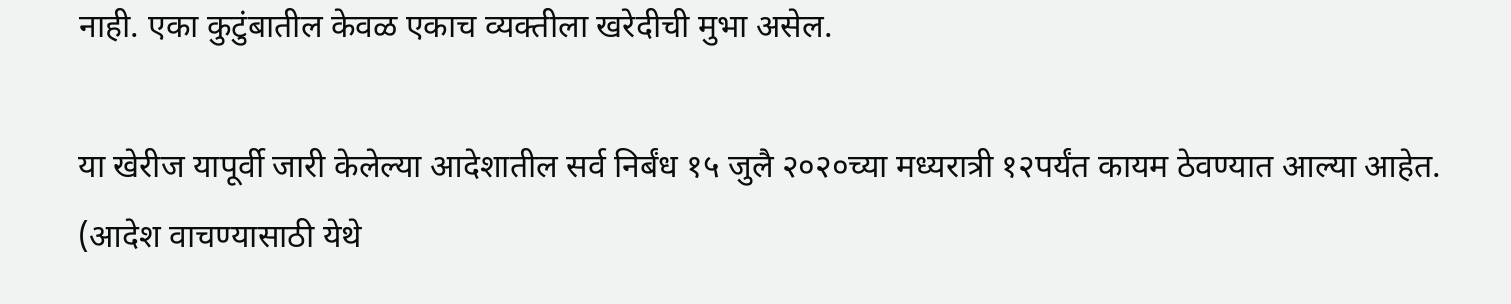नाही. एका कुटुंबातील केवळ एकाच व्यक्तीला खरेदीची मुभा असेल.

या खेरीज यापूर्वी जारी केलेल्या आदेशातील सर्व निर्बंध १५ जुलै २०२०च्या मध्यरात्री १२पर्यंत कायम ठेवण्यात आल्या आहेत.
(आदेश वाचण्यासाठी येथे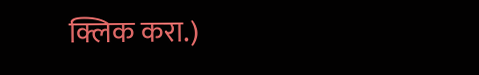क्लिक करा.)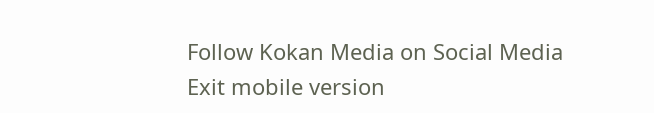Follow Kokan Media on Social Media
Exit mobile version